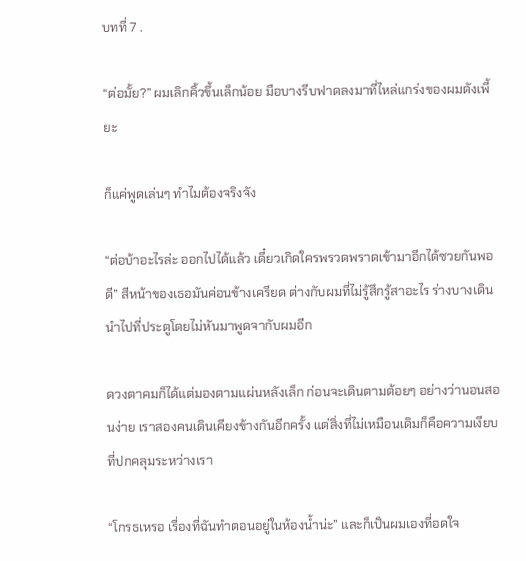บทที่ 7 .

“ต่อมั้ย?” ผมเลิกคิ้วขึ้นเล็กน้อย มือบางรีบฟาดลงมาที่ไหล่แกร่งของผมดังเพี้ยะ

ก็แค่พูดเล่นๆ ทำไมต้องจริงจัง

“ต่อบ้าอะไรล่ะ ออกไปได้แล้ว เดี๋ยวเกิดใครพรวดพราดเข้ามาอีกได้ซวยกันพอดี” สีหน้าของเธอมันค่อนข้างเครียด ต่างกับผมที่ไม่รู้สึกรู้สาอะไร ร่างบางเดินนำไปที่ประตูโดยไม่หันมาพูดจากับผมอีก

ดวงตาคมก็ได้แต่มองตามแผ่นหลังเล็ก ก่อนจะเดินตามต้อยๆ อย่างว่านอนสอนง่าย เราสองคนเดินเคียงข้างกันอีกครั้ง แต่สิ่งที่ไม่เหมือนเดิมก็คือความเงียบที่ปกคลุมระหว่างเรา

“โกรธเหรอ เรื่องที่ฉันทำตอนอยู่ในห้องน้ำน่ะ” และก็เป็นผมเองที่อดใจ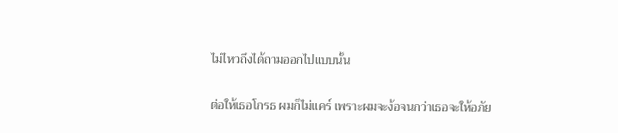ไม่ไหวถึงได้ถามออกไปแบบนั้น

ต่อให้เธอโกรธ ผมก็ไม่แคร์ เพราะผมจะง้อจนกว่าเธอจะให้อภัย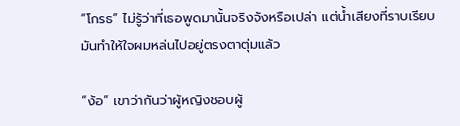“โกรธ” ไม่รู้ว่าที่เธอพูดมานั้นจริงจังหรือเปล่า แต่น้ำเสียงที่ราบเรียบมันทำให้ใจผมหล่นไปอยู่ตรงตาตุ่มแล้ว

“ง้อ” เขาว่ากันว่าผู้หญิงชอบผู้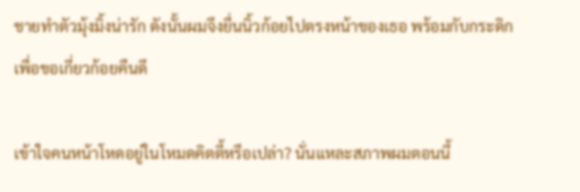ชายทำตัวมุ้งมิ้งน่ารัก ดังนั้นผมจึงยื่นนิ้วก้อยไปตรงหน้าของเธอ พร้อมกับกระดิกเพื่อขอเกี่ยวก้อยคืนดี

เข้าใจคนหน้าโหดอยู่ในโหมดคิตตี้หรือเปล่า? นั่นแหละสภาพผมตอนนี้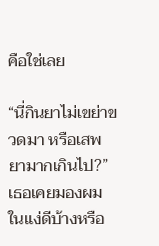คือใช่เลย

“นี่กินยาไม่เขย่าขวดมา หรือเสพยามากเกินไป?” เธอเคยมองผมในแง่ดีบ้างหรือ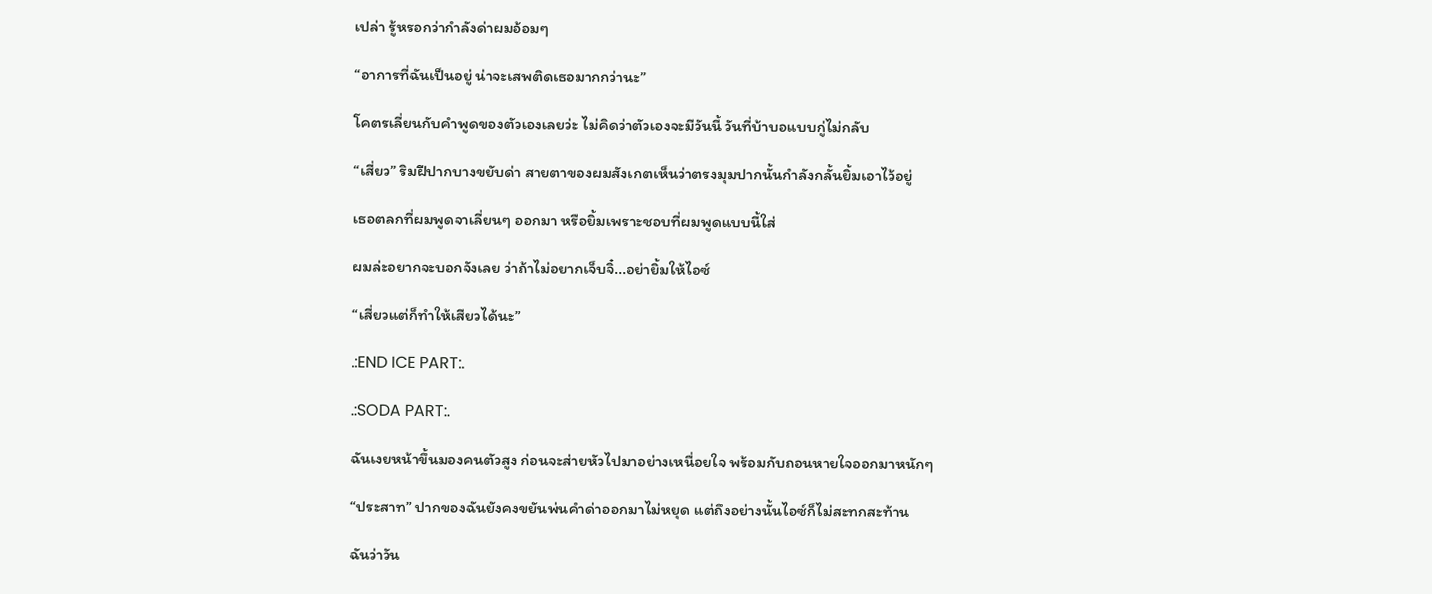เปล่า รู้หรอกว่ากำลังด่าผมอ้อมๆ

“อาการที่ฉันเป็นอยู่ น่าจะเสพติดเธอมากกว่านะ”

โคตรเลี่ยนกับคำพูดของตัวเองเลยว่ะ ไม่คิดว่าตัวเองจะมีวันนี้ วันที่บ้าบอแบบกู่ไม่กลับ

“เสี่ยว” ริมฝีปากบางขยับด่า สายตาของผมสังเกตเห็นว่าตรงมุมปากนั้นกำลังกลั้นยิ้มเอาไว้อยู่

เธอตลกที่ผมพูดจาเลี่ยนๆ ออกมา หรือยิ้มเพราะชอบที่ผมพูดแบบนี้ใส่

ผมล่ะอยากจะบอกจังเลย ว่าถ้าไม่อยากเจ็บจิ๋...อย่ายิ้มให้ไอซ์

“เสี่ยวแต่ก็ทำให้เสียวได้นะ”

.:END ICE PART:.

.:SODA PART:.

ฉันเงยหน้าขึ้นมองคนตัวสูง ก่อนจะส่ายหัวไปมาอย่างเหนื่อยใจ พร้อมกับถอนหายใจออกมาหนักๆ

“ประสาท” ปากของฉันยังคงขยันพ่นคำด่าออกมาไม่หยุด แต่ถึงอย่างนั้นไอซ์ก็ไม่สะทกสะท้าน

ฉันว่าวัน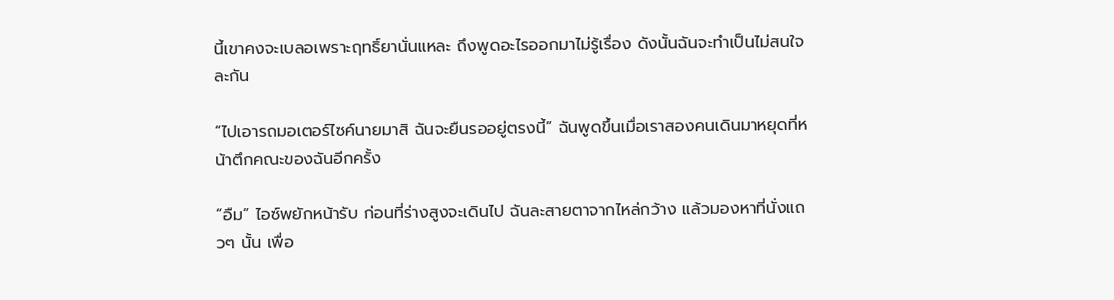นี้เขาคงจะเบลอเพราะฤทธิ์ยานั่นแหละ ถึงพูดอะไรออกมาไม่รู้เรื่อง ดังนั้นฉันจะทำเป็นไม่สนใจละกัน

“ไปเอารถมอเตอร์ไซค์นายมาสิ ฉันจะยืนรออยู่ตรงนี้” ฉันพูดขึ้นเมื่อเราสองคนเดินมาหยุดที่หน้าตึกคณะของฉันอีกครั้ง

“อืม” ไอซ์พยักหน้ารับ ก่อนที่ร่างสูงจะเดินไป ฉันละสายตาจากไหล่กว้าง แล้วมองหาที่นั่งแถวๆ นั้น เพื่อ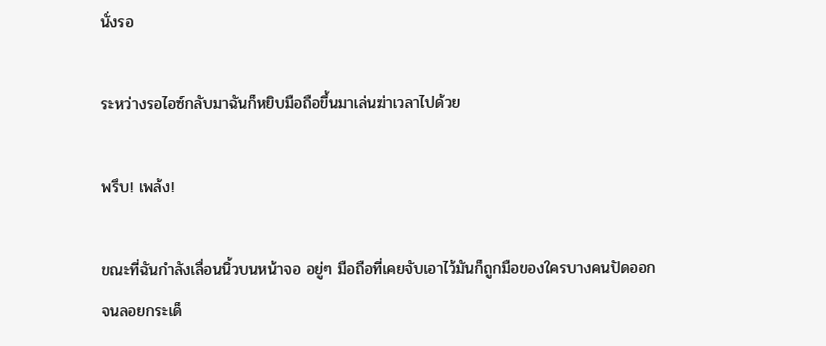นั่งรอ

ระหว่างรอไอซ์กลับมาฉันก็หยิบมือถือขึ้นมาเล่นฆ่าเวลาไปด้วย

พรึบ! เพล้ง!

ขณะที่ฉันกำลังเลื่อนนิ้วบนหน้าจอ อยู่ๆ มือถือที่เคยจับเอาไว้มันก็ถูกมือของใครบางคนปัดออกจนลอยกระเด็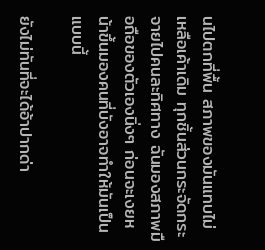นไปตกที่พื้น สภาพของมันแทบไม่เหลือเค้าเดิม ทุกชิ้นส่วนกระจัดกระจายไปคนละทิศทาง ฉันมองสภาพมือถือของตัวเองนิ่งๆ ก่อนจะเงยหน้าขึ้นมองคนที่บังอาจทำให้มันเป็นแบบนี้

ยังไม่ทันที่จะได้อ้าปากด่า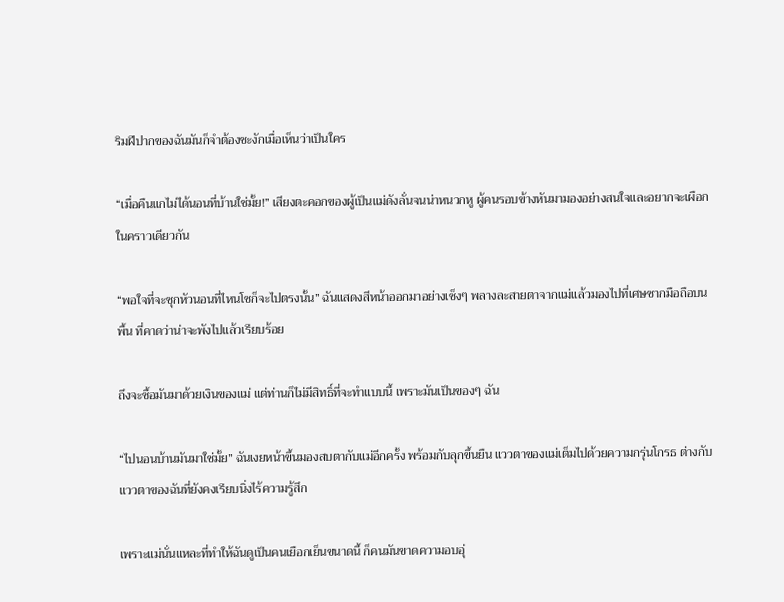ริมฝีปากของฉันมันก็จำต้องชะงักเมื่อเห็นว่าเป็นใคร

“เมื่อคืนแกไม่ได้นอนที่บ้านใช่มั้ย!” เสียงตะคอกของผู้เป็นแม่ดังลั่นจนน่าหนวกหู ผู้คนรอบข้างหันมามองอย่างสนใจและอยากจะเผือกในคราวเดียวกัน

“พอใจที่จะซุกหัวนอนที่ไหนโซก็จะไปตรงนั้น” ฉันแสดงสีหน้าออกมาอย่างเซ็งๆ พลางละสายตาจากแม่แล้วมองไปที่เศษซากมือถือบนพื้น ที่คาดว่าน่าจะพังไปแล้วเรียบร้อย

ถึงจะซื้อมันมาด้วยเงินของแม่ แต่ท่านก็ไม่มีสิทธิ์ที่จะทำแบบนี้ เพราะมันเป็นของๆ ฉัน

“ไปนอนบ้านมันมาใช่มั้ย” ฉันเงยหน้าขึ้นมองสบตากับแม่อีกครั้ง พร้อมกับลุกขึ้นยืน แววตาของแม่เต็มไปด้วยความกรุ่นโกรธ ต่างกับแววตาของฉันที่ยังคงเรียบนิ่งไร้ความรู้สึก

เพราะแม่นั่นแหละที่ทำให้ฉันดูเป็นคนเยือกเย็นขนาดนี้ ก็คนมันขาดความอบอุ่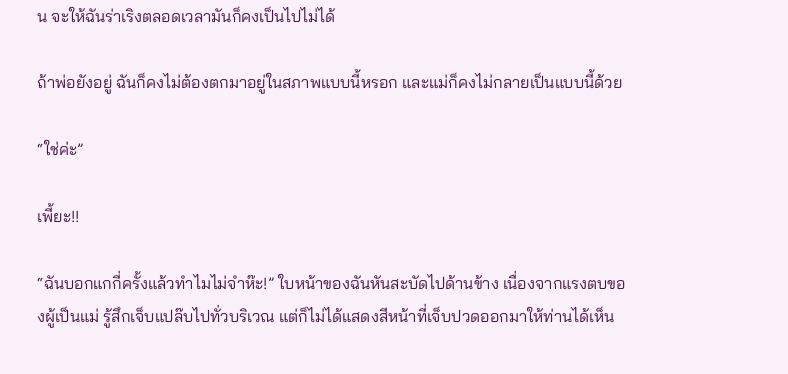น จะให้ฉันร่าเริงตลอดเวลามันก็คงเป็นไปไม่ได้

ถ้าพ่อยังอยู่ ฉันก็คงไม่ต้องตกมาอยู่ในสภาพแบบนี้หรอก และแม่ก็คงไม่กลายเป็นแบบนี้ด้วย

“ใช่ค่ะ”

เพี้ยะ!!

“ฉันบอกแกกี่ครั้งแล้วทำไมไม่จำห๊ะ!” ใบหน้าของฉันหันสะบัดไปด้านข้าง เนื่องจากแรงตบของผู้เป็นแม่ รู้สึกเจ็บแปล๊บไปทั่วบริเวณ แต่ก็ไม่ได้แสดงสีหน้าที่เจ็บปวดออกมาให้ท่านได้เห็น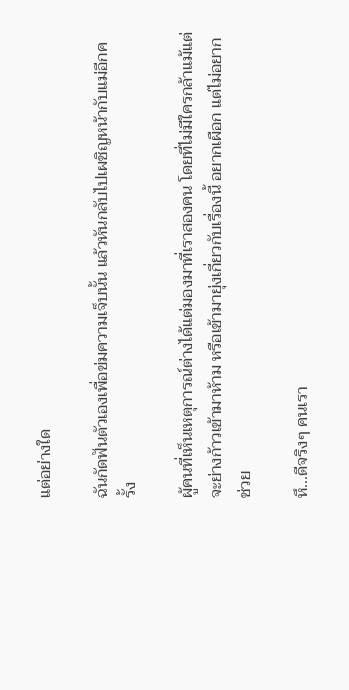แต่อย่างใด

ฉันกัดฟันตัวเองเพื่อข่มความเจ็บนั้น แล้วหันกลับไปเผชิญหน้ากับแม่อีกครั้ง

ผู้คนที่เห็นเหตุการณ์ต่างได้แต่มองมาที่เราสองคน โดยที่ไม่มีใครกล้าแม้แต่จะย่างก้าวเข้ามาห้าม หรือเข้ามายุ่งเกี่ยวกับเรื่องนี้ อยากเผือก แต่ไม่อยากช่วย

หึ...ดีจริงๆ คนเรา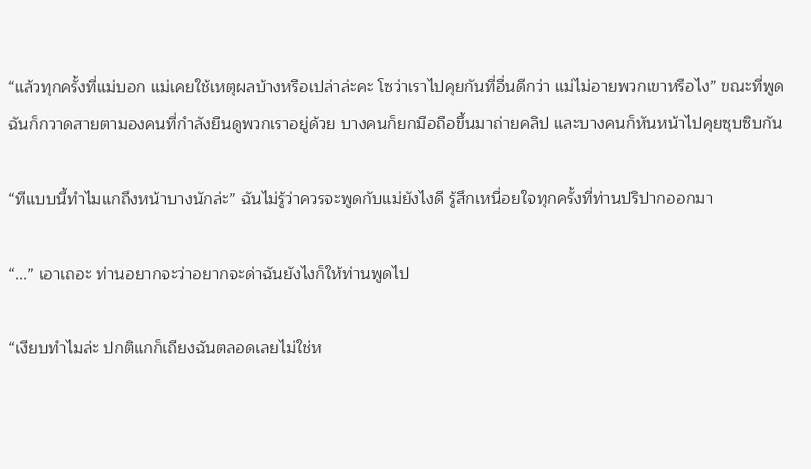“แล้วทุกครั้งที่แม่บอก แม่เคยใช้เหตุผลบ้างหรือเปล่าล่ะคะ โซว่าเราไปคุยกันที่อื่นดีกว่า แม่ไม่อายพวกเขาหรือไง” ขณะที่พูดฉันก็กวาดสายตามองคนที่กำลังยืนดูพวกเราอยู่ด้วย บางคนก็ยกมือถือขึ้นมาถ่ายคลิป และบางคนก็หันหน้าไปคุยซุบซิบกัน

“ทีแบบนี้ทำไมแกถึงหน้าบางนักล่ะ” ฉันไม่รู้ว่าควรจะพูดกับแม่ยังไงดี รู้สึกเหนื่อยใจทุกครั้งที่ท่านปริปากออกมา

“...” เอาเถอะ ท่านอยากจะว่าอยากจะด่าฉันยังไงก็ให้ท่านพูดไป

“เงียบทำไมล่ะ ปกติแกก็เถียงฉันตลอดเลยไม่ใช่ห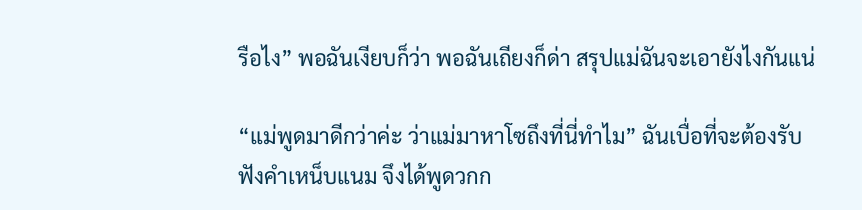รือไง” พอฉันเงียบก็ว่า พอฉันเถียงก็ด่า สรุปแม่ฉันจะเอายังไงกันแน่

“แม่พูดมาดีกว่าค่ะ ว่าแม่มาหาโซถึงที่นี่ทำไม” ฉันเบื่อที่จะต้องรับฟังคำเหน็บแนม จึงได้พูดวกก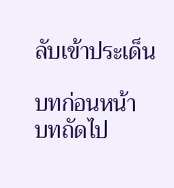ลับเข้าประเด็น

บทก่อนหน้า
บทถัดไป